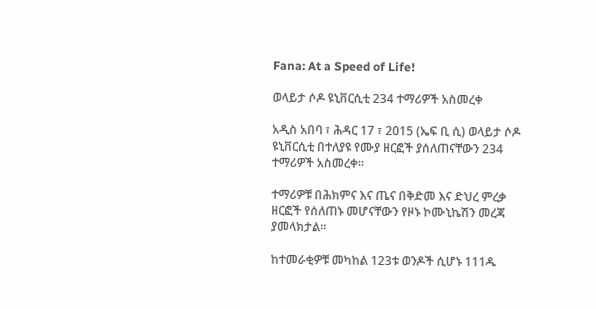Fana: At a Speed of Life!

ወላይታ ሶዶ ዩኒቨርሲቲ 234 ተማሪዎች አስመረቀ

አዲስ አበባ ፣ ሕዳር 17 ፣ 2015 (ኤፍ ቢ ሲ) ወላይታ ሶዶ ዩኒቨርሲቲ በተለያዩ የሙያ ዘርፎች ያሰለጠናቸውን 234 ተማሪዎች አስመረቀ።

ተማሪዎቹ በሕክምና እና ጤና በቅድመ እና ድህረ ምረቃ ዘርፎች የሰለጠኑ መሆናቸውን የዞኑ ኮሙኒኬሽን መረጃ ያመላክታል።

ከተመራቂዎቹ መካከል 123ቱ ወንዶች ሲሆኑ 111ዱ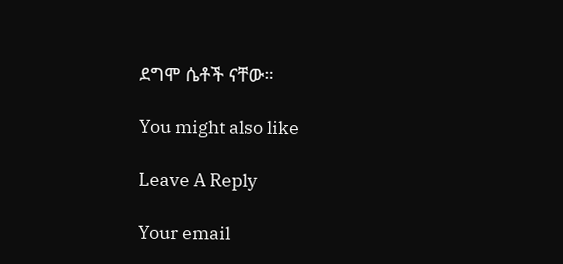ደግሞ ሴቶች ናቸው።

You might also like

Leave A Reply

Your email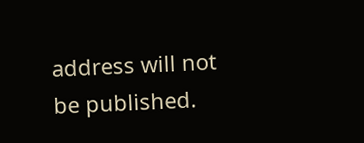address will not be published.